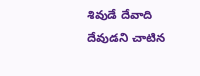శివుడే దేవాది దేవుడని చాటిన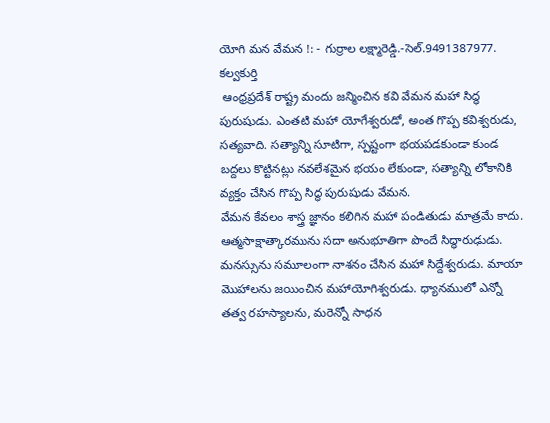యోగి మన వేమన !: - గుర్రాల లక్ష్మారెడ్డి.-సెల్.9491387977. కల్వకుర్తి
 ఆంధ్రప్రదేశ్ రాష్ట్ర మందు జన్మించిన కవి వేమన మహా సిద్ధ పురుషుడు. ఎంతటి మహా యోగేశ్వరుడో, అంత గొప్ప కవిశ్వరుడు, సత్యవాది. సత్యాన్ని సూటిగా, స్పష్టంగా భయపడకుండా కుండ బద్దలు కొట్టినట్లు నవలేశమైన భయం లేకుండా, సత్యాన్ని లోకానికి వ్యక్తం చేసిన గొప్ప సిద్ధ పురుషుడు వేమన.
వేమన కేవలం శాస్త్ర జ్ఞానం కలిగిన మహా పండితుడు మాత్రమే కాదు. ఆత్మసాక్షాత్కారమును సదా అనుభూతిగా పొందే సిద్ధారుఢుడు. మనస్సును సమూలంగా నాశనం చేసిన మహా సిద్దేశ్వరుడు. మాయా మొహాలను జయించిన మహాయోగిశ్వరుడు. ధ్యానములో ఎన్నో తత్వ రహస్యాలను, మరెన్నో సాధన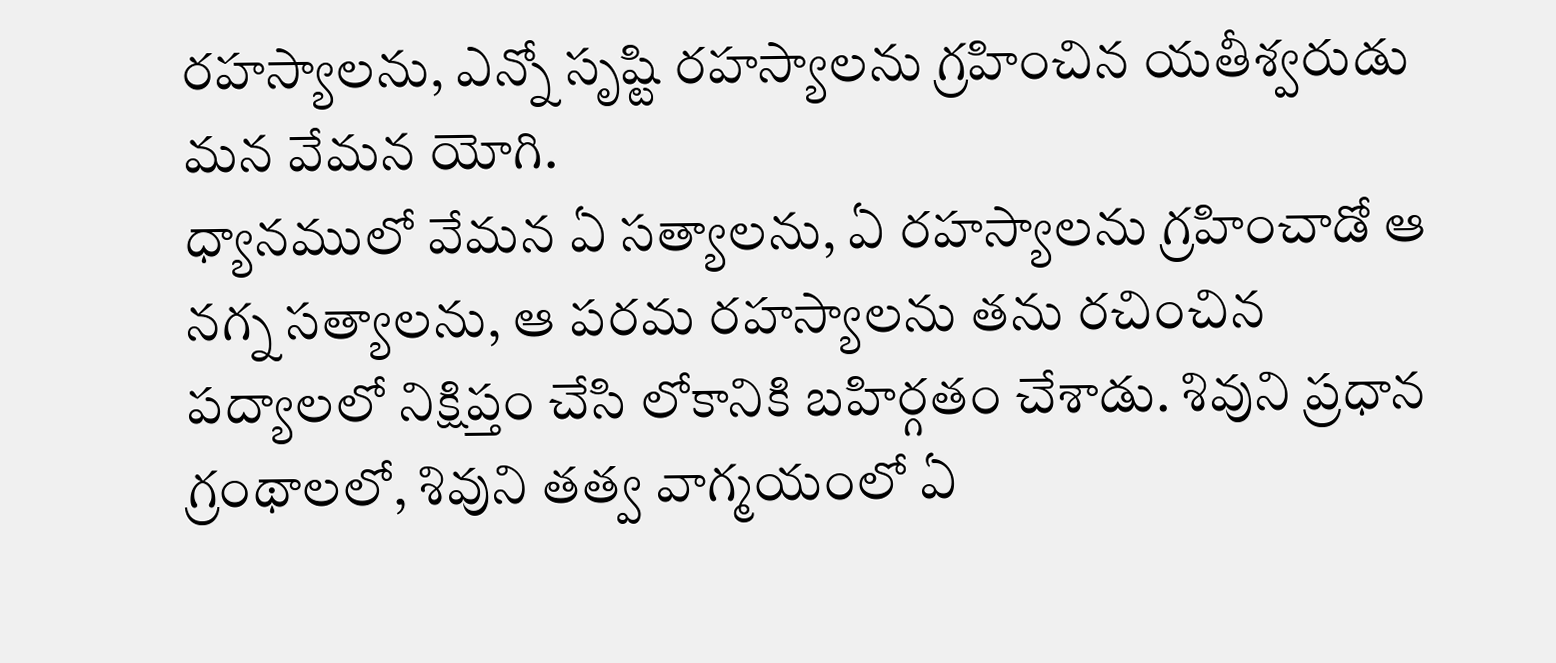రహస్యాలను, ఎన్నో సృష్టి రహస్యాలను గ్రహించిన యతీశ్వరుడు మన వేమన యోగి.
ధ్యానములో వేమన ఏ సత్యాలను, ఏ రహస్యాలను గ్రహించాడో ఆ నగ్న సత్యాలను, ఆ పరమ రహస్యాలను తను రచించిన పద్యాలలో నిక్షిప్తం చేసి లోకానికి బహిర్గతం చేశాడు. శివుని ప్రధాన గ్రంథాలలో, శివుని తత్వ వాగ్మయంలో ఏ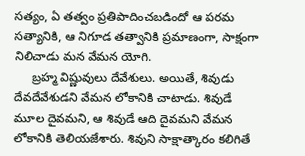సత్యం, ఏ తత్వం ప్రతిపాదించబడిందో ఆ పరమ సత్యానికి, ఆ నిగూడ తత్వానికి ప్రమాణంగా, సాక్షంగా నిలిచాడు మన వేమన యోగి.
     బ్రహ్మ విష్ణువులు దేవేశులు. అయితే, శివుడు దేవదేవేశుడని వేమన లోకానికి చాటాడు. శివుడే మూల దైవమని, ఆ శివుడే ఆది దైవమని వేమన లోకానికి తెలియజేశారు. శివుని సాక్షాత్కారం కలిగితే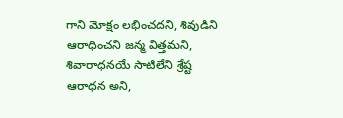గాని మోక్షం లభించదని, శివుడిని ఆరాధించని జన్మ విత్తమని, శివారాధనయే సాటిలేని శ్రేష్ట ఆరాధన అని,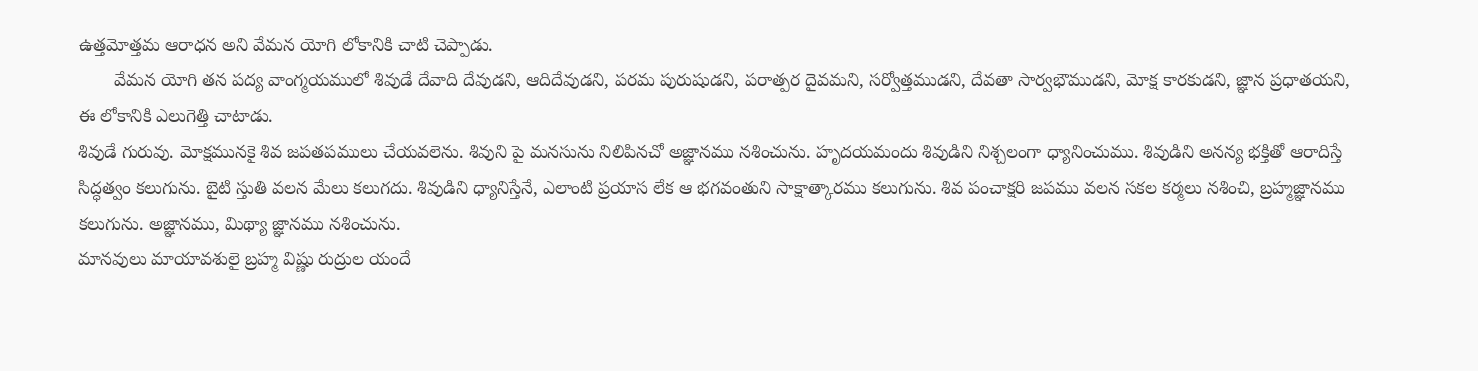ఉత్తమోత్తమ ఆరాధన అని వేమన యోగి లోకానికి చాటి చెప్పాడు.
       వేమన యోగి తన పద్య వాంగ్మయములో శివుడే దేవాది దేవుడని, ఆదిదేవుడని, పరమ పురుషుడని, పరాత్పర దైవమని, సర్వోత్తముడని, దేవతా సార్వభౌముడని, మోక్ష కారకుడని, జ్ఞాన ప్రధాతయని, ఈ లోకానికి ఎలుగెత్తి చాటాడు.
శివుడే గురువు. మోక్షమునకై శివ జపతపములు చేయవలెను. శివుని పై మనసును నిలిపినచో అజ్ఞానము నశించును. హృదయమందు శివుడిని నిశ్చలంగా ధ్యానించుము. శివుడిని అనన్య భక్తితో ఆరాదిస్తే సిద్ధత్వం కలుగును. బైటి స్తుతి వలన మేలు కలుగదు. శివుడిని ధ్యానిస్తేనే, ఎలాంటి ప్రయాస లేక ఆ భగవంతుని సాక్షాత్కారము కలుగును. శివ పంచాక్షరి జపము వలన సకల కర్మలు నశించి, బ్రహ్మజ్ఞానము కలుగును. అజ్ఞానము, మిథ్యా జ్ఞానము నశించును.
మానవులు మాయావశులై బ్రహ్మ విష్ణు రుద్రుల యందే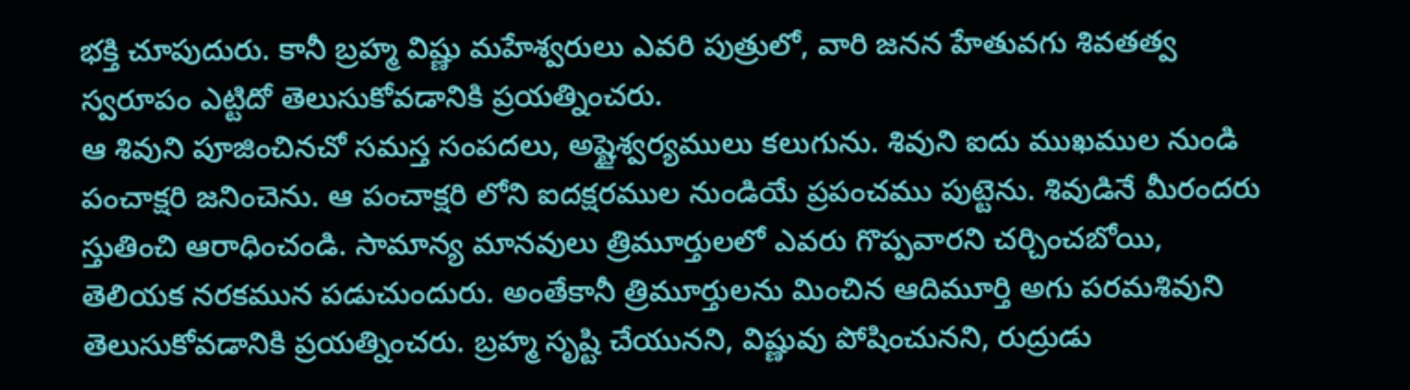భక్తి చూపుదురు. కానీ బ్రహ్మ విష్ణు మహేశ్వరులు ఎవరి పుత్రులో, వారి జనన హేతువగు శివతత్వ స్వరూపం ఎట్టిదో తెలుసుకోవడానికి ప్రయత్నించరు.
ఆ శివుని పూజించినచో సమస్త సంపదలు, అష్టైశ్వర్యములు కలుగును. శివుని ఐదు ముఖముల నుండి పంచాక్షరి జనించెను. ఆ పంచాక్షరి లోని ఐదక్షరముల నుండియే ప్రపంచము పుట్టెను. శివుడినే మీరందరు స్తుతించి ఆరాధించండి. సామాన్య మానవులు త్రిమూర్తులలో ఎవరు గొప్పవారని చర్చించబోయి, తెలియక నరకమున పడుచుందురు. అంతేకానీ త్రిమూర్తులను మించిన ఆదిమూర్తి అగు పరమశివుని తెలుసుకోవడానికి ప్రయత్నించరు. బ్రహ్మ సృష్టి చేయునని, విష్ణువు పోషించునని, రుద్రుడు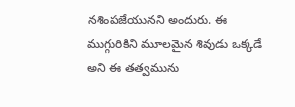నశింపజేయునని అందురు. ఈ ముగ్గురికిని మూలమైన శివుడు ఒక్కడే అని ఈ తత్వమును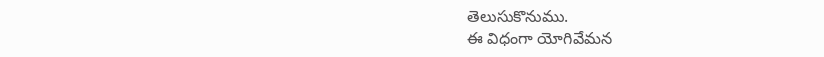తెలుసుకొనుము.
ఈ విధంగా యోగివేమన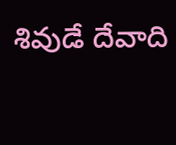శివుడే దేవాది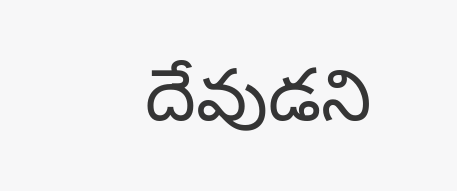దేవుడని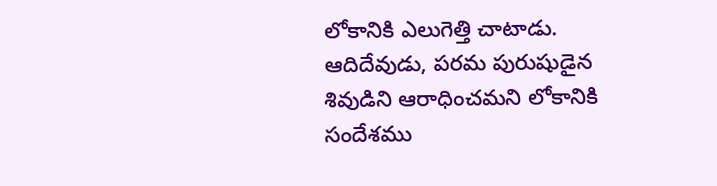లోకానికి ఎలుగెత్తి చాటాడు. ఆదిదేవుడు, పరమ పురుషుడైన శివుడిని ఆరాధించమని లోకానికి సందేశము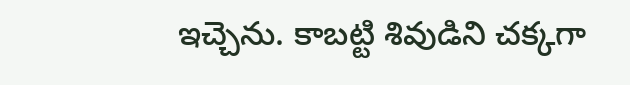ఇచ్చెను. కాబట్టి శివుడిని చక్కగా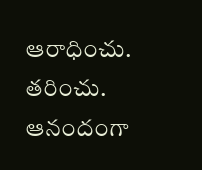ఆరాధించు. తరించు. ఆనందంగా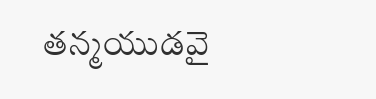తన్మయుడవై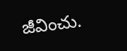జీవించు.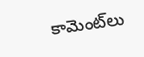కామెంట్‌లు